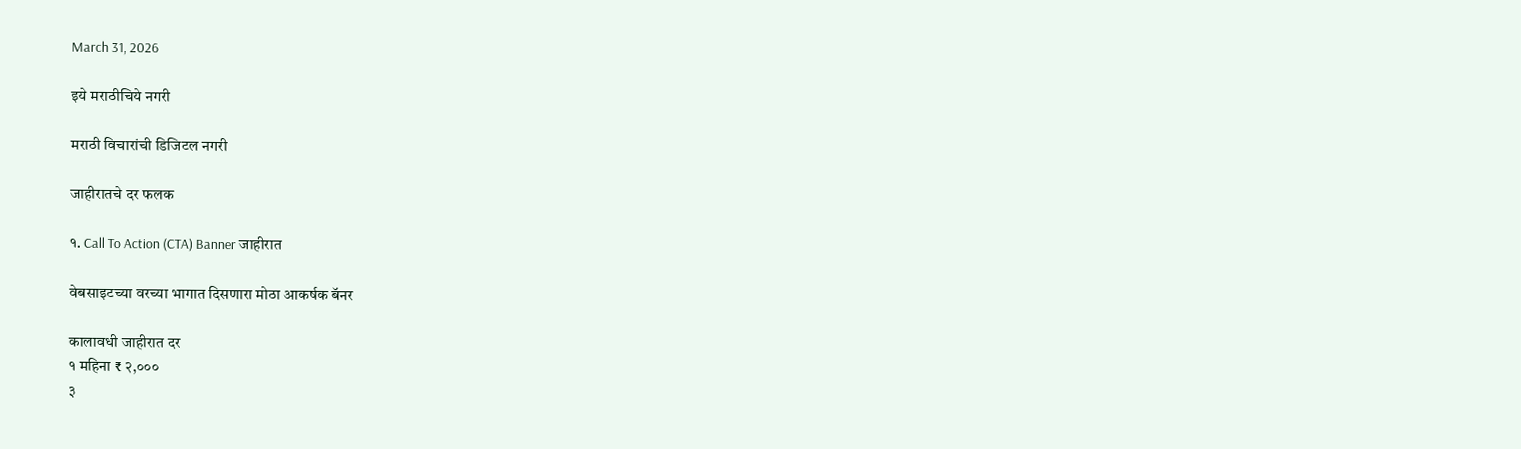March 31, 2026

इये मराठीचिये नगरी

मराठी विचारांची डिजिटल नगरी

जाहीरातचे दर फलक

१. Call To Action (CTA) Banner जाहीरात

वेबसाइटच्या वरच्या भागात दिसणारा मोठा आकर्षक बॅनर

कालावधी जाहीरात दर
१ महिना ₹ २,०००
३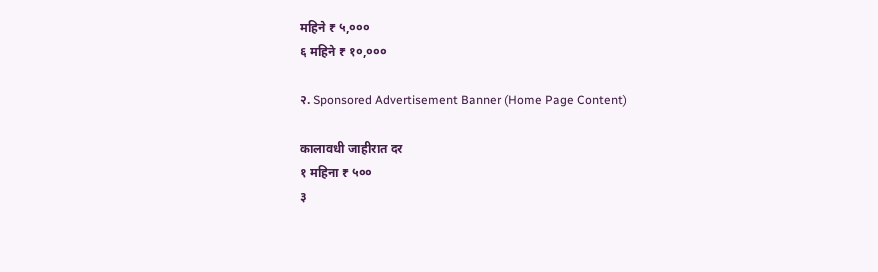महिने ₹ ५,०००
६ महिने ₹ १०,०००

२. Sponsored Advertisement Banner (Home Page Content)

कालावधी जाहीरात दर
१ महिना ₹ ५००
३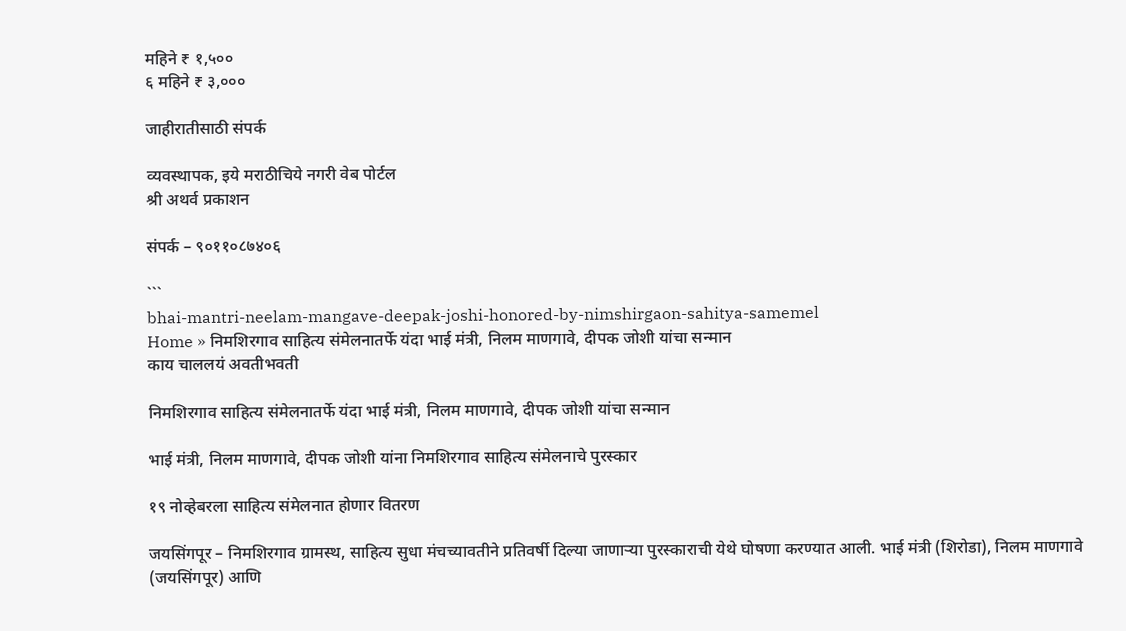महिने ₹ १,५००
६ महिने ₹ ३,०००

जाहीरातीसाठी संपर्क

व्यवस्थापक, इये मराठीचिये नगरी वेब पोर्टल
श्री अथर्व प्रकाशन

संपर्क – ९०११०८७४०६

```
bhai-mantri-neelam-mangave-deepak-joshi-honored-by-nimshirgaon-sahitya-samemel
Home » निमशिरगाव साहित्य संमेलनातर्फे यंदा भाई मंत्री, निलम माणगावे, दीपक जोशी यांचा सन्मान
काय चाललयं अवतीभवती

निमशिरगाव साहित्य संमेलनातर्फे यंदा भाई मंत्री, निलम माणगावे, दीपक जोशी यांचा सन्मान

भाई मंत्री, निलम माणगावे, दीपक जोशी यांना निमशिरगाव साहित्य संमेलनाचे पुरस्कार

१९ नोव्हेबरला साहित्य संमेलनात होणार वितरण

जयसिंगपूर – निमशिरगाव ग्रामस्थ, साहित्य सुधा मंचच्यावतीने प्रतिवर्षी दिल्या जाणाऱ्या पुरस्काराची येथे घोषणा करण्यात आली. भाई मंत्री (शिरोडा), निलम माणगावे (जयसिंगपूर) आणि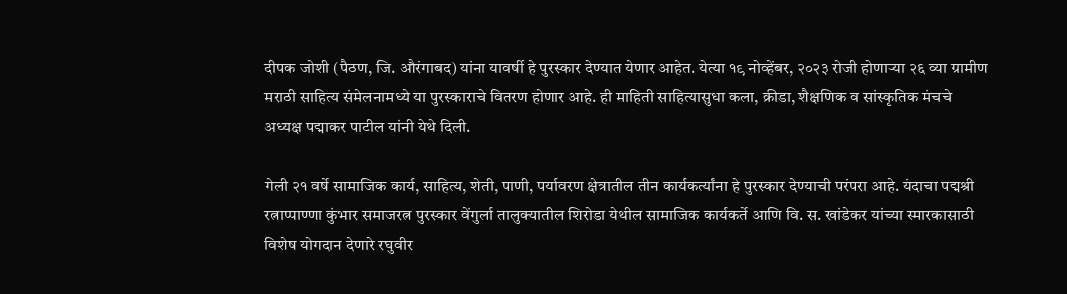दीपक जोशी (पैठण, जि. औरंगाबद) यांना यावर्षी हे पुरस्कार देण्यात येणार आहेत. येत्या १९ नोव्हेंबर, २०२३ रोजी होणाऱ्या २६ व्या ग्रामीण मराठी साहित्य संमेलनामध्ये या पुरस्काराचे वितरण होणार आहे. ही माहिती साहित्यासुधा कला, क्रीडा, शैक्षणिक व सांस्कृतिक मंचचे अध्यक्ष पद्माकर पाटील यांनी येथे दिली.

गेली २१ वर्षे सामाजिक कार्य, साहित्य, शेती, पाणी, पर्यावरण क्षेत्रातील तीन कार्यकर्त्यांना हे पुरस्कार देण्याची परंपरा आहे. यंदाचा पद्मश्री रत्नाप्पाण्णा कुंभार समाजरत्न पुरस्कार वेंगुर्ला तालुक्यातील शिरोडा येथील सामाजिक कार्यकर्ते आणि वि. स. खांडेकर यांच्या स्मारकासाठी विशेष योगदान देणारे रघुवीर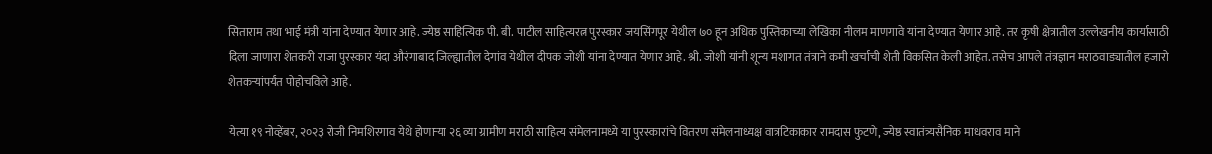सिताराम तथा भाई मंत्री यांना देण्यात येणार आहे. ज्येष्ठ साहित्यिक पी. बी. पाटील साहित्यरत्न पुरस्कार जयसिंगपूर येथील ७० हून अधिक पुस्तिकाच्या लेखिका नीलम माणगावे यांना देण्यात येणार आहे. तर कृषी क्षेत्रातील उल्लेखनीय कार्यासाठी दिला जाणारा शेतकरी राजा पुरस्कार यंदा औरंगाबाद जिल्ह्यातील देगांव येथील दीपक जोशी यांना देण्यात येणार आहे. श्री. जोशी यांनी शून्य मशागत तंत्राने कमी खर्चाची शेती विकसित केली आहेत. तसेच आपले तंत्रज्ञान मराठवाड्यातील हजारो शेतकऱ्यांपर्यंत पोहोचविले आहे.

येत्या १९ नोव्हेंबर, २०२३ रोजी निमशिरगाव येथे होणाऱ्या २६ व्या ग्रामीण मराठी साहित्य संमेलनामध्ये या पुरस्कारांचे वितरण संमेलनाध्यक्ष वात्रटिकाकार रामदास फुटणे, ज्येष्ठ स्वातंत्र्यसैनिक माधवराव माने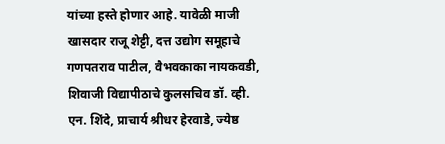यांच्या हस्ते होणार आहे. यावेळी माजी खासदार राजू शेट्टी, दत्त उद्योग समूहाचे गणपतराव पाटील, वैभवकाका नायकवडी, शिवाजी विद्यापीठाचे कुलसचिव डॉ. व्ही. एन. शिंदे, प्राचार्य श्रीधर हेरवाडे, ज्येष्ठ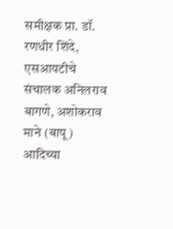समीक्षक प्रा. डॉ. रणधीर शिंदे, एसआयटीचे संचालक अनिलराव बागणे, अशोकराव माने (बापू) आदिच्या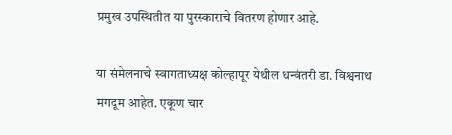प्रमुख उपस्थितीत या पुरस्काराचे वितरण होणार आहे.

या संमेलनाचे स्वागताध्यक्ष कोल्हापूर येथील धन्वंतरी डा. विश्वनाथ मगदूम आहेत. एकूण चार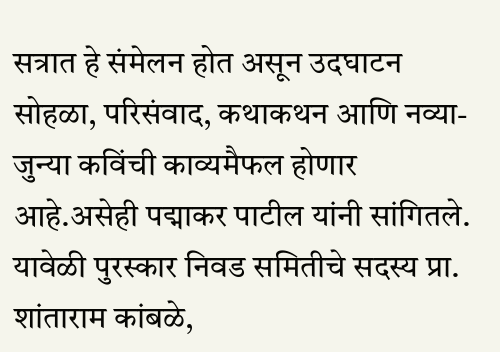सत्रात हे संमेलन होत असून उदघाटन सोहळा, परिसंवाद, कथाकथन आणि नव्या-जुन्या कविंची काव्यमैफल होणार आहे.असेही पद्माकर पाटील यांनी सांगितले. यावेळी पुरस्कार निवड समितीचे सदस्य प्रा. शांताराम कांबळे,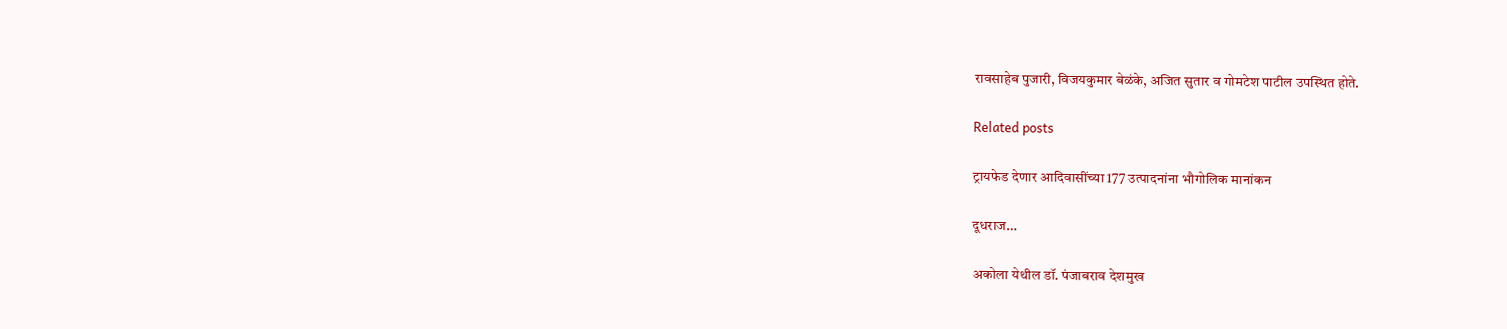रावसाहेब पुजारी, विजयकुमार बेळंके, अजित सुतार व गोमटेश पाटील उपस्थित होते.

Related posts

ट्रायफेड देणार आदिवासींच्या 177 उत्पादनांना भौगोलिक मानांकन

दूधराज…

अकोला येथील डॉ. पंजाबराव देशमुख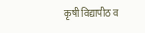कृषी विद्यापीठ व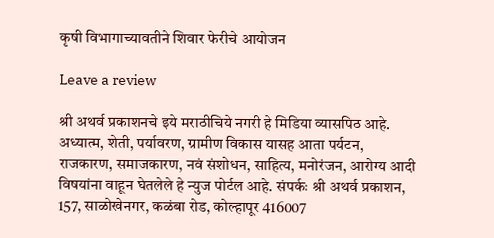कृषी विभागाच्यावतीने शिवार फेरीचे आयोजन

Leave a review

श्री अथर्व प्रकाशनचे इये मराठीचिये नगरी हे मिडिया व्यासपिठ आहे. अध्यात्म, शेती, पर्यावरण, ग्रामीण विकास यासह आता पर्यटन, राजकारण, समाजकारण, नवं संशोधन, साहित्य, मनोरंजन, आरोग्य आदी विषयांना वाहून घेतलेले हे न्युज पोर्टल आहे. संपर्कः श्री अथर्व प्रकाशन, 157, साळोखेनगर, कळंबा रोड, कोल्हापूर 416007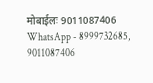मोबाईलः 9011087406 WhatsApp - 8999732685, 9011087406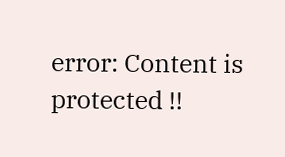error: Content is protected !!